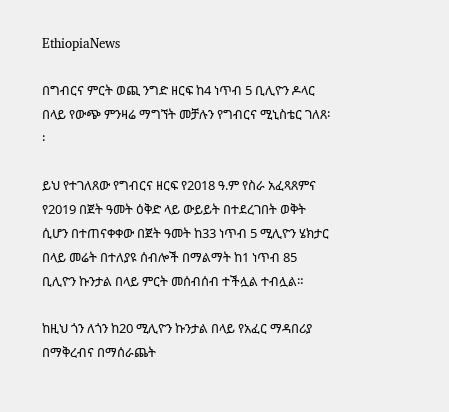EthiopiaNews

በግብርና ምርት ወጪ ንግድ ዘርፍ ከ4 ነጥብ 5 ቢሊዮን ዶላር በላይ የውጭ ምንዛሬ ማግኘት መቻሉን የግብርና ሚኒስቴር ገለጸ፡፡

ይህ የተገለጸው የግብርና ዘርፍ የ2018 ዓ.ም የስራ አፈጻጸምና የ2019 በጀት ዓመት ዕቅድ ላይ ውይይት በተደረገበት ወቅት ሲሆን በተጠናቀቀው በጀት ዓመት ከ33 ነጥብ 5 ሚሊዮን ሄክታር በላይ መሬት በተለያዩ ሰብሎች በማልማት ከ1 ነጥብ 85 ቢሊዮን ኩንታል በላይ ምርት መሰብሰብ ተችሏል ተብሏል።

ከዚህ ጎን ለጎን ከ20 ሚሊዮን ኩንታል በላይ የአፈር ማዳበሪያ በማቅረብና በማሰራጨት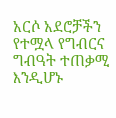አርሶ አደሮቻችን የተሟላ የግብርና ግብዓት ተጠቃሚ እንዲሆኑ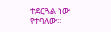ተደርጓል ነው የተባለው።